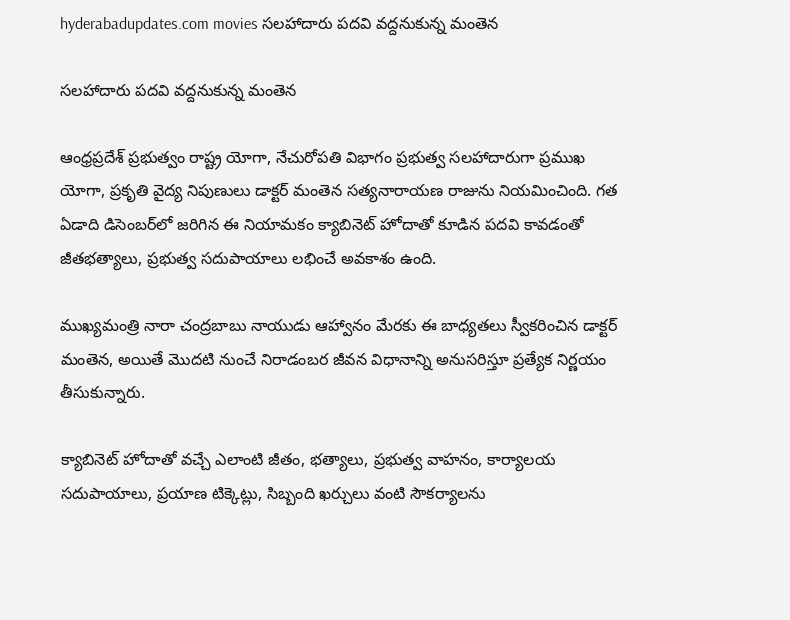hyderabadupdates.com movies సలహాదారు పదవి వద్దనుకున్న మంతెన

సలహాదారు పదవి వద్దనుకున్న మంతెన

ఆంధ్రప్రదేశ్ ప్రభుత్వం రాష్ట్ర యోగా, నేచురోపతి విభాగం ప్రభుత్వ సలహాదారుగా ప్రముఖ యోగా, ప్రకృతి వైద్య నిపుణులు డాక్టర్ మంతెన సత్యనారాయణ రాజును నియమించింది. గత ఏడాది డిసెంబర్‌లో జరిగిన ఈ నియామకం క్యాబినెట్ హోదాతో కూడిన పదవి కావడంతో జీతభత్యాలు, ప్రభుత్వ సదుపాయాలు లభించే అవకాశం ఉంది.

ముఖ్యమంత్రి నారా చంద్రబాబు నాయుడు ఆహ్వానం మేరకు ఈ బాధ్యతలు స్వీకరించిన డాక్టర్ మంతెన, అయితే మొదటి నుంచే నిరాడంబర జీవన విధానాన్ని అనుసరిస్తూ ప్రత్యేక నిర్ణయం తీసుకున్నారు.

క్యాబినెట్ హోదాతో వచ్చే ఎలాంటి జీతం, భత్యాలు, ప్రభుత్వ వాహనం, కార్యాలయ సదుపాయాలు, ప్రయాణ టిక్కెట్లు, సిబ్బంది ఖర్చులు వంటి సౌకర్యాలను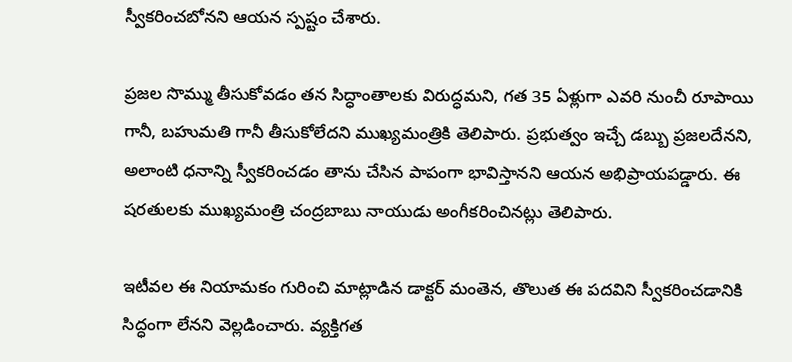స్వీకరించబోనని ఆయన స్పష్టం చేశారు.

ప్రజల సొమ్ము తీసుకోవడం తన సిద్ధాంతాలకు విరుద్ధమని, గత 35 ఏళ్లుగా ఎవరి నుంచీ రూపాయి గానీ, బహుమతి గానీ తీసుకోలేదని ముఖ్యమంత్రికి తెలిపారు. ప్రభుత్వం ఇచ్చే డబ్బు ప్రజలదేనని, అలాంటి ధనాన్ని స్వీకరించడం తాను చేసిన పాపంగా భావిస్తానని ఆయన అభిప్రాయపడ్డారు. ఈ షరతులకు ముఖ్యమంత్రి చంద్రబాబు నాయుడు అంగీకరించినట్లు తెలిపారు.

ఇటీవల ఈ నియామకం గురించి మాట్లాడిన డాక్టర్ మంతెన, తొలుత ఈ పదవిని స్వీకరించడానికి సిద్ధంగా లేనని వెల్లడించారు. వ్యక్తిగత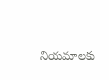నియమాలకు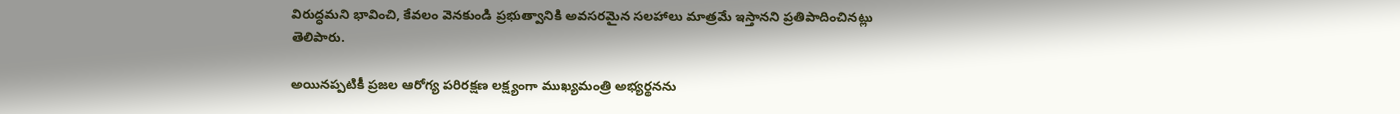విరుద్ధమని భావించి, కేవలం వెనకుండి ప్రభుత్వానికి అవసరమైన సలహాలు మాత్రమే ఇస్తానని ప్రతిపాదించినట్లు తెలిపారు.

అయినప్పటికీ ప్రజల ఆరోగ్య పరిరక్షణ లక్ష్యంగా ముఖ్యమంత్రి అభ్యర్థనను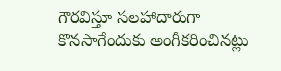గౌరవిస్తూ సలహాదారుగా కొనసాగేందుకు అంగీకరించినట్లు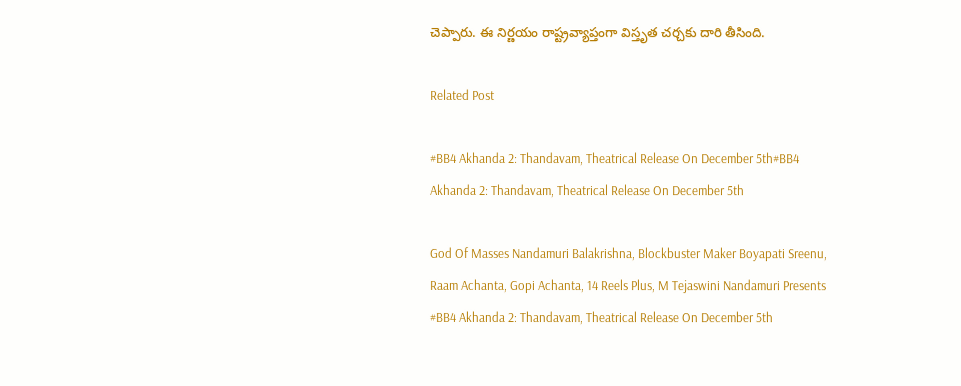చెప్పారు. ఈ నిర్ణయం రాష్ట్రవ్యాప్తంగా విస్తృత చర్చకు దారి తీసింది.

Related Post

#BB4 Akhanda 2: Thandavam, Theatrical Release On December 5th#BB4 Akhanda 2: Thandavam, Theatrical Release On December 5th

God Of Masses Nandamuri Balakrishna, Blockbuster Maker Boyapati Sreenu, Raam Achanta, Gopi Achanta, 14 Reels Plus, M Tejaswini Nandamuri Presents #BB4 Akhanda 2: Thandavam, Theatrical Release On December 5th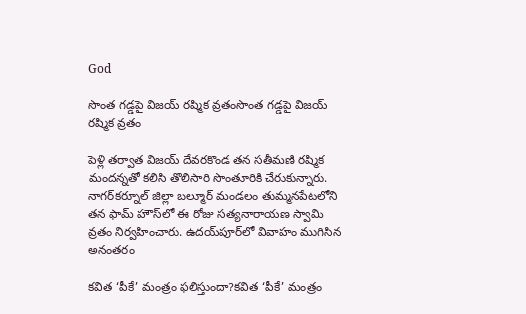God

సొంత గడ్డపై విజయ్ రష్మిక వ్రతంసొంత గడ్డపై విజయ్ రష్మిక వ్రతం

పెళ్లి తర్వాత విజయ్ దేవరకొండ తన సతీమణి రష్మిక మందన్నతో కలిసి తొలిసారి సొంతూరికి చేరుకున్నారు. నాగర్‌కర్నూల్ జిల్లా బల్మూర్ మండలం తుమ్మనపేటలోని తన ఫామ్ హౌస్‌లో ఈ రోజు సత్యనారాయణ స్వామి వ్రతం నిర్వహించారు. ఉదయ్‌పూర్‌లో వివాహం ముగిసిన అనంతరం

కవిత ‘పీకే’ మంత్రం ఫలిస్తుందా?కవిత ‘పీకే’ మంత్రం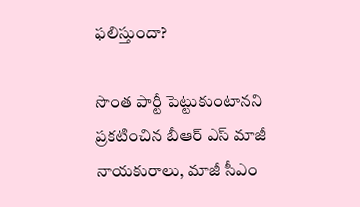ఫలిస్తుందా?

సొంత పార్టీ పెట్టుకుంటాన‌ని ప్ర‌క‌టించిన బీఆర్ ఎస్ మాజీ నాయ‌కురాలు, మాజీ సీఎం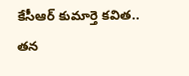కేసీఆర్ కుమార్తె క‌విత‌.. తన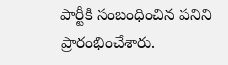పార్టీకి సంబంధించిన ప‌నిని ప్రారంభించేశారు.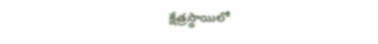క్షేత్ర‌స్థాయిలో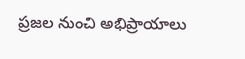ప్ర‌జ‌ల నుంచి అభిప్రాయాలు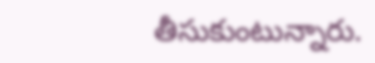తీసుకుంటున్నారు.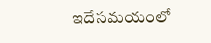ఇదేస‌మ‌యంలో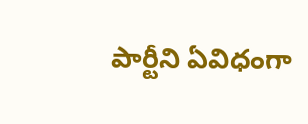పార్టీని ఏవిధంగా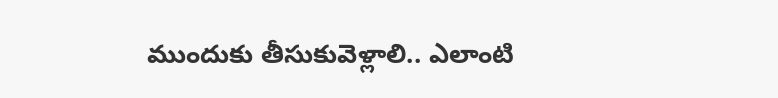ముందుకు తీసుకువెళ్లాలి.. ఎలాంటి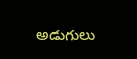అడుగులు